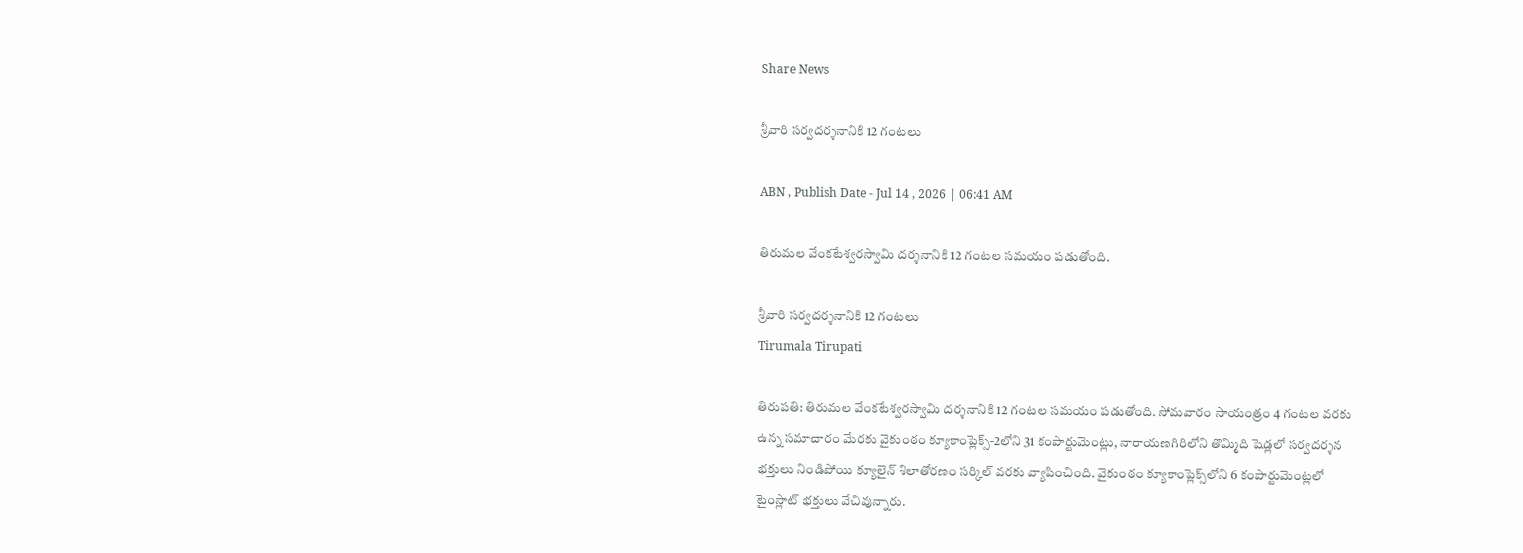Share News

శ్రీవారి సర్వదర్శనానికి 12 గంటలు

ABN , Publish Date - Jul 14 , 2026 | 06:41 AM

తిరుమల వేంకటేశ్వరస్వామి దర్శనానికి 12 గంటల సమయం పడుతోంది.

శ్రీవారి సర్వదర్శనానికి 12 గంటలు
Tirumala Tirupati

తిరుపతి: తిరుమల వేంకటేశ్వరస్వామి దర్శనానికి 12 గంటల సమయం పడుతోంది. సోమవారం సాయంత్రం 4 గంటల వరకు ఉన్న సమాచారం మేరకు వైకుంఠం క్యూకాంప్లెక్స్‌-2లోని 31 కంపార్టుమెంట్లు, నారాయణగిరిలోని తొమ్మిది షెడ్లలో సర్వదర్శన భక్తులు నిండిపోయి క్యూలైన్‌ శిలాతోరణం సర్కిల్‌ వరకు వ్యాపించింది. వైకుంఠం క్యూకాంప్లెక్స్‌లోని 6 కంపార్టుమెంట్లలో టైంస్లాట్‌ భక్తులు వేచివున్నారు.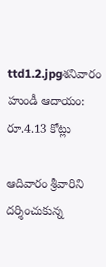ttd1.2.jpgశనివారం హుండీ ఆదాయం: రూ.4.13 కోట్లు

ఆదివారం శ్రీవారిని దర్శించుకున్న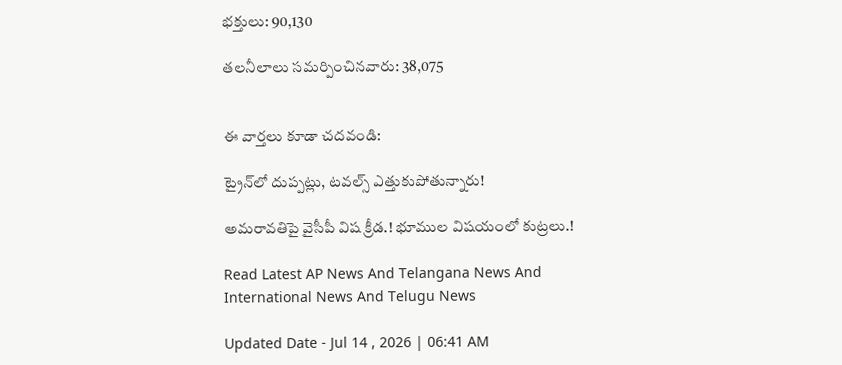భక్తులు: 90,130

తలనీలాలు సమర్పించినవారు: 38,075


ఈ వార్తలు కూడా చదవండి:

ట్రైన్‌లో దుప్పట్లు, టవల్స్‌ ఎత్తుకుపోతున్నారు!

అమరావతిపై వైసీపీ విష క్రీడ.! భూముల విషయంలో కుట్రలు.!

Read Latest AP News And Telangana News And International News And Telugu News

Updated Date - Jul 14 , 2026 | 06:41 AM